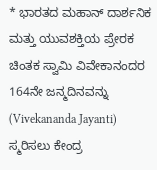* ಭಾರತದ ಮಹಾನ್ ದಾರ್ಶನಿಕ ಮತ್ತು ಯುವಶಕ್ತಿಯ ಪ್ರೇರಕ ಚಿಂತಕ ಸ್ವಾಮಿ ವಿವೇಕಾನಂದರ 164ನೇ ಜನ್ಮದಿನವನ್ನು (Vivekananda Jayanti) ಸ್ಮರಿಸಲು ಕೇಂದ್ರ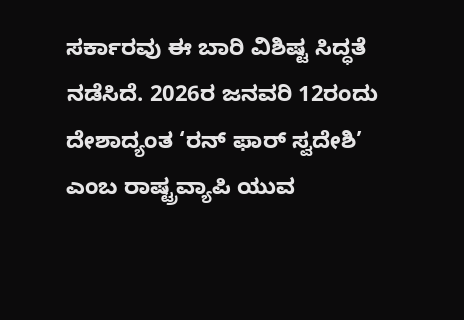ಸರ್ಕಾರವು ಈ ಬಾರಿ ವಿಶಿಷ್ಟ ಸಿದ್ಧತೆ ನಡೆಸಿದೆ. 2026ರ ಜನವರಿ 12ರಂದು ದೇಶಾದ್ಯಂತ ‘ರನ್ ಫಾರ್ ಸ್ವದೇಶಿ’ ಎಂಬ ರಾಷ್ಟ್ರವ್ಯಾಪಿ ಯುವ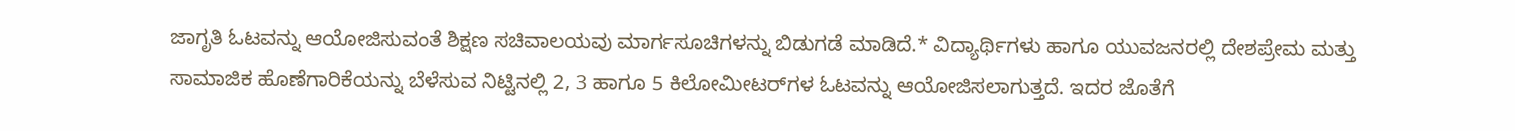ಜಾಗೃತಿ ಓಟವನ್ನು ಆಯೋಜಿಸುವಂತೆ ಶಿಕ್ಷಣ ಸಚಿವಾಲಯವು ಮಾರ್ಗಸೂಚಿಗಳನ್ನು ಬಿಡುಗಡೆ ಮಾಡಿದೆ.* ವಿದ್ಯಾರ್ಥಿಗಳು ಹಾಗೂ ಯುವಜನರಲ್ಲಿ ದೇಶಪ್ರೇಮ ಮತ್ತು ಸಾಮಾಜಿಕ ಹೊಣೆಗಾರಿಕೆಯನ್ನು ಬೆಳೆಸುವ ನಿಟ್ಟಿನಲ್ಲಿ 2, 3 ಹಾಗೂ 5 ಕಿಲೋಮೀಟರ್‌ಗಳ ಓಟವನ್ನು ಆಯೋಜಿಸಲಾಗುತ್ತದೆ. ಇದರ ಜೊತೆಗೆ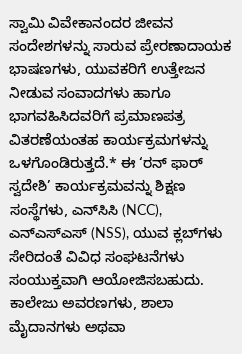ಸ್ವಾಮಿ ವಿವೇಕಾನಂದರ ಜೀವನ ಸಂದೇಶಗಳನ್ನು ಸಾರುವ ಪ್ರೇರಣಾದಾಯಕ ಭಾಷಣಗಳು, ಯುವಕರಿಗೆ ಉತ್ತೇಜನ ನೀಡುವ ಸಂವಾದಗಳು ಹಾಗೂ ಭಾಗವಹಿಸಿದವರಿಗೆ ಪ್ರಮಾಣಪತ್ರ ವಿತರಣೆಯಂತಹ ಕಾರ್ಯಕ್ರಮಗಳನ್ನು ಒಳಗೊಂಡಿರುತ್ತದೆ.* ಈ ‘ರನ್ ಫಾರ್ ಸ್ವದೇಶಿ’ ಕಾರ್ಯಕ್ರಮವನ್ನು ಶಿಕ್ಷಣ ಸಂಸ್ಥೆಗಳು, ಎನ್‌ಸಿಸಿ (NCC), ಎನ್‌ಎಸ್‌ಎಸ್ (NSS), ಯುವ ಕ್ಲಬ್‌ಗಳು ಸೇರಿದಂತೆ ವಿವಿಧ ಸಂಘಟನೆಗಳು ಸಂಯುಕ್ತವಾಗಿ ಆಯೋಜಿಸಬಹುದು. ಕಾಲೇಜು ಅವರಣಗಳು, ಶಾಲಾ ಮೈದಾನಗಳು ಅಥವಾ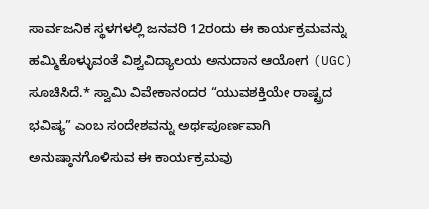ಸಾರ್ವಜನಿಕ ಸ್ಥಳಗಳಲ್ಲಿ ಜನವರಿ 12ರಂದು ಈ ಕಾರ್ಯಕ್ರಮವನ್ನು ಹಮ್ಮಿಕೊಳ್ಳುವಂತೆ ವಿಶ್ವವಿದ್ಯಾಲಯ ಅನುದಾನ ಆಯೋಗ (UGC) ಸೂಚಿಸಿದೆ.* ಸ್ವಾಮಿ ವಿವೇಕಾನಂದರ “ಯುವಶಕ್ತಿಯೇ ರಾಷ್ಟ್ರದ ಭವಿಷ್ಯ” ಎಂಬ ಸಂದೇಶವನ್ನು ಅರ್ಥಪೂರ್ಣವಾಗಿ ಅನುಷ್ಠಾನಗೊಳಿಸುವ ಈ ಕಾರ್ಯಕ್ರಮವು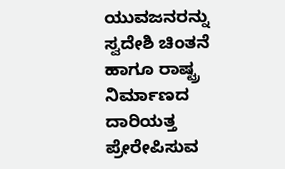ಯುವಜನರನ್ನು ಸ್ವದೇಶಿ ಚಿಂತನೆ ಹಾಗೂ ರಾಷ್ಟ್ರ ನಿರ್ಮಾಣದ ದಾರಿಯತ್ತ ಪ್ರೇರೇಪಿಸುವ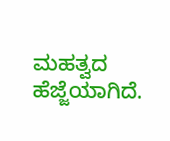ಮಹತ್ವದ ಹೆಜ್ಜೆಯಾಗಿದೆ.